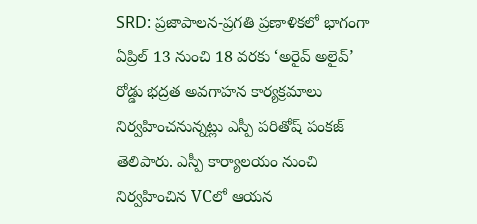SRD: ప్రజాపాలన-ప్రగతి ప్రణాళికలో భాగంగా ఏప్రిల్ 13 నుంచి 18 వరకు ‘అరైవ్ అలైవ్’ రోడ్డు భద్రత అవగాహన కార్యక్రమాలు నిర్వహించనున్నట్లు ఎస్పీ పరితోష్ పంకజ్ తెలిపారు. ఎస్పీ కార్యాలయం నుంచి నిర్వహించిన VCలో ఆయన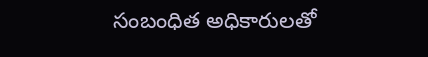సంబంధిత అధికారులతో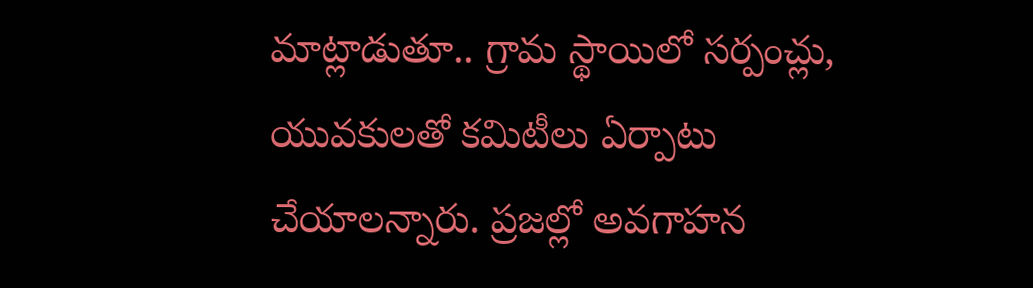మాట్లాడుతూ.. గ్రామ స్థాయిలో సర్పంచ్లు, యువకులతో కమిటీలు ఏర్పాటు చేయాలన్నారు. ప్రజల్లో అవగాహన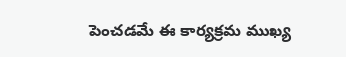పెంచడమే ఈ కార్యక్రమ ముఖ్య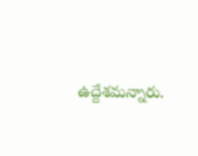ఉద్దేశమన్నారు.